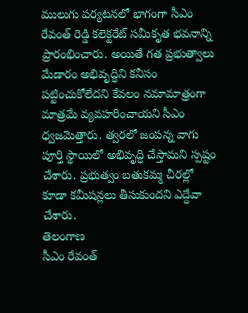ములుగు పర్యటనలో భాగంగా సీఎం రేవంత్ రెడ్డి కలెక్టరేట్ సమీకృత భవనాన్ని ప్రారంభించారు. అయితే గత ప్రభుత్వాలు మేడారం అభివృద్ధిని కనీసం పట్టించుకోలేదని కేవలం నమామాత్రంగా మాత్రమే వ్యవహరించాయని సీఎం ధ్వజమెత్తారు. త్వరలో జంపన్న వాగు పూర్తి స్థాయిలో అభివృద్ధి చేస్తామని స్పష్టం చేశారు. ప్రభుత్వం బతుకమ్మ చీరల్లో కూడా కమీషన్లలు తీసుకుందని ఎద్దేవా చేశారు.
తెలంగాణ
సీఎం రేవంత్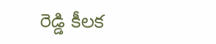రెడ్డి కీలక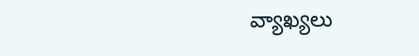వ్యాఖ్యలు